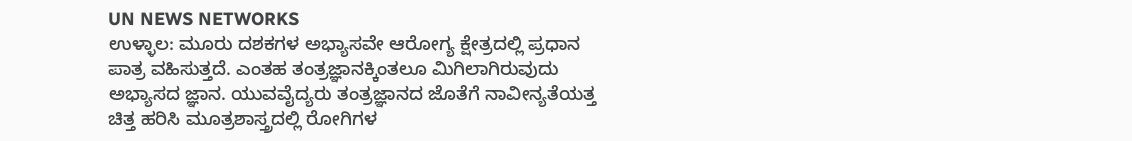UN NEWS NETWORKS
ಉಳ್ಳಾಲ: ಮೂರು ದಶಕಗಳ ಅಭ್ಯಾಸವೇ ಆರೋಗ್ಯ ಕ್ಷೇತ್ರದಲ್ಲಿ ಪ್ರಧಾನ ಪಾತ್ರ ವಹಿಸುತ್ತದೆ. ಎಂತಹ ತಂತ್ರಜ್ಞಾನಕ್ಕಿಂತಲೂ ಮಿಗಿಲಾಗಿರುವುದು ಅಭ್ಯಾಸದ ಜ್ಞಾನ. ಯುವವೈದ್ಯರು ತಂತ್ರಜ್ಞಾನದ ಜೊತೆಗೆ ನಾವೀನ್ಯತೆಯತ್ತ ಚಿತ್ತ ಹರಿಸಿ ಮೂತ್ರಶಾಸ್ತ್ರದಲ್ಲಿ ರೋಗಿಗಳ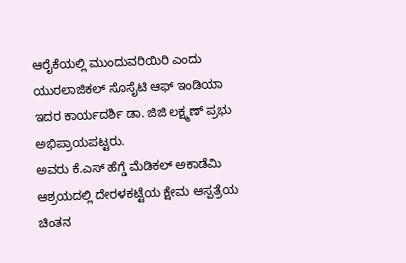ಆರೈಕೆಯಲ್ಲಿ ಮುಂದುವರಿಯಿರಿ ಎಂದು ಯುರಲಾಜಿಕಲ್ ಸೊಸೈಟಿ ಆಫ್ ಇಂಡಿಯಾ ಇದರ ಕಾರ್ಯದರ್ಶಿ ಡಾ. ಜಿಜಿ ಲಕ್ಷ್ಮಣ್ ಪ್ರಭು ಅಭಿಪ್ರಾಯಪಟ್ಟರು.
ಅವರು ಕೆ.ಎಸ್ ಹೆಗ್ಡೆ ಮೆಡಿಕಲ್ ಅಕಾಡೆಮಿ ಆಶ್ರಯದಲ್ಲಿ ದೇರಳಕಟ್ಟೆಯ ಕ್ಷೇಮ ಆಸ್ಪತ್ರೆಯ ಚಿಂತನ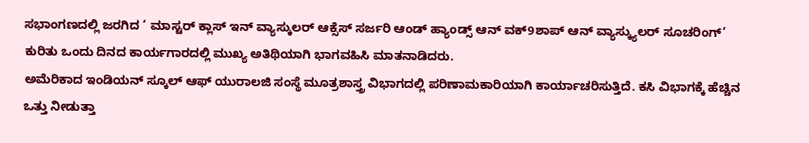ಸಭಾಂಗಣದಲ್ಲಿ ಜರಗಿದ ‘ ಮಾಸ್ಟರ್ ಕ್ಲಾಸ್ ಇನ್ ವ್ಯಾಸ್ಕುಲರ್ ಆಕ್ಸೆಸ್ ಸರ್ಜರಿ ಆಂಡ್ ಹ್ಯಾಂಡ್ಸ್ ಆನ್ ವಕ್9ಶಾಪ್ ಆನ್ ವ್ಯಾಸ್ಕ್ಯುಲರ್ ಸೂಚರಿಂಗ್’ ಕುರಿತು ಒಂದು ದಿನದ ಕಾರ್ಯಗಾರದಲ್ಲಿ ಮುಖ್ಯ ಅತಿಥಿಯಾಗಿ ಭಾಗವಹಿಸಿ ಮಾತನಾಡಿದರು.
ಅಮೆರಿಕಾದ ಇಂಡಿಯನ್ ಸ್ಕೂಲ್ ಆಫ್ ಯುರಾಲಜಿ ಸಂಸ್ಥೆ ಮೂತ್ರಶಾಸ್ತ್ರ ವಿಭಾಗದಲ್ಲಿ ಪರಿಣಾಮಕಾರಿಯಾಗಿ ಕಾರ್ಯಾಚರಿಸುತ್ತಿದೆ. ಕಸಿ ವಿಭಾಗಕ್ಕೆ ಹೆಚ್ಚಿನ ಒತ್ತು ನೀಡುತ್ತಾ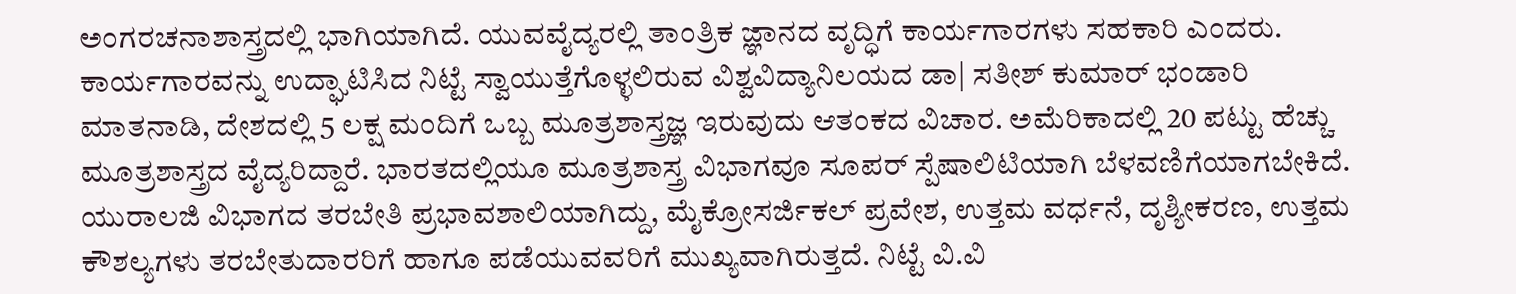ಅಂಗರಚನಾಶಾಸ್ತ್ರದಲ್ಲಿ ಭಾಗಿಯಾಗಿದೆ. ಯುವವೈದ್ಯರಲ್ಲಿ ತಾಂತ್ರಿಕ ಜ್ಞಾನದ ವೃದ್ಧಿಗೆ ಕಾರ್ಯಗಾರಗಳು ಸಹಕಾರಿ ಎಂದರು.
ಕಾರ್ಯಗಾರವನ್ನು ಉದ್ಘಾಟಿಸಿದ ನಿಟ್ಟೆ ಸ್ವಾಯುತ್ತೆಗೊಳ್ಳಲಿರುವ ವಿಶ್ವವಿದ್ಯಾನಿಲಯದ ಡಾ| ಸತೀಶ್ ಕುಮಾರ್ ಭಂಡಾರಿ ಮಾತನಾಡಿ, ದೇಶದಲ್ಲಿ 5 ಲಕ್ಷ ಮಂದಿಗೆ ಒಬ್ಬ ಮೂತ್ರಶಾಸ್ತ್ರಜ್ಞ ಇರುವುದು ಆತಂಕದ ವಿಚಾರ. ಅಮೆರಿಕಾದಲ್ಲಿ 20 ಪಟ್ಟು ಹೆಚ್ಚು ಮೂತ್ರಶಾಸ್ತ್ರದ ವೈದ್ಯರಿದ್ದಾರೆ. ಭಾರತದಲ್ಲಿಯೂ ಮೂತ್ರಶಾಸ್ತ್ರ ವಿಭಾಗವೂ ಸೂಪರ್ ಸ್ಪೆಷಾಲಿಟಿಯಾಗಿ ಬೆಳವಣಿಗೆಯಾಗಬೇಕಿದೆ. ಯುರಾಲಜಿ ವಿಭಾಗದ ತರಬೇತಿ ಪ್ರಭಾವಶಾಲಿಯಾಗಿದ್ದು, ಮೈಕ್ರೋಸರ್ಜಿಕಲ್ ಪ್ರವೇಶ, ಉತ್ತಮ ವರ್ಧನೆ, ದೃಶ್ಯೀಕರಣ, ಉತ್ತಮ ಕೌಶಲ್ಯಗಳು ತರಬೇತುದಾರರಿಗೆ ಹಾಗೂ ಪಡೆಯುವವರಿಗೆ ಮುಖ್ಯವಾಗಿರುತ್ತದೆ. ನಿಟ್ಟೆ ವಿ.ವಿ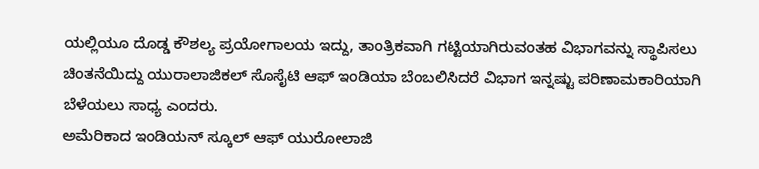ಯಲ್ಲಿಯೂ ದೊಡ್ಡ ಕೌಶಲ್ಯ ಪ್ರಯೋಗಾಲಯ ಇದ್ದು, ತಾಂತ್ರಿಕವಾಗಿ ಗಟ್ಟಿಯಾಗಿರುವಂತಹ ವಿಭಾಗವನ್ನು ಸ್ಥಾಪಿಸಲು ಚಿಂತನೆಯಿದ್ದು ಯುರಾಲಾಜಿಕಲ್ ಸೊಸೈಟಿ ಆಫ್ ಇಂಡಿಯಾ ಬೆಂಬಲಿಸಿದರೆ ವಿಭಾಗ ಇನ್ನಷ್ಟು ಪರಿಣಾಮಕಾರಿಯಾಗಿ ಬೆಳೆಯಲು ಸಾಧ್ಯ ಎಂದರು.
ಅಮೆರಿಕಾದ ಇಂಡಿಯನ್ ಸ್ಕೂಲ್ ಆಫ್ ಯುರೋಲಾಜಿ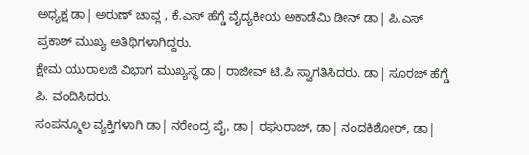ಅಧ್ಯಕ್ಷ ಡಾ| ಅರುಣ್ ಚಾವ್ಲ , ಕೆ.ಎಸ್ ಹೆಗ್ಡೆ ವೈದ್ಯಕೀಯ ಅಕಾಡೆಮಿ ಡೀನ್ ಡಾ| ಪಿ.ಎಸ್ ಪ್ರಕಾಶ್ ಮುಖ್ಯ ಅತಿಥಿಗಳಾಗಿದ್ದರು.
ಕ್ಷೇಮ ಯುರಾಲಜಿ ವಿಭಾಗ ಮುಖ್ಯಸ್ಥ ಡಾ| ರಾಜೀವ್ ಟಿ.ಪಿ ಸ್ವಾಗತಿಸಿದರು. ಡಾ| ಸೂರಜ್ ಹೆಗ್ಡೆ ಪಿ. ವಂದಿಸಿದರು.
ಸಂಪನ್ಮೂಲ ವ್ಯಕ್ತಿಗಳಾಗಿ ಡಾ| ನರೇಂದ್ರ ಪೈ, ಡಾ| ರಘುರಾಜ್, ಡಾ| ನಂದಕಿಶೋರ್, ಡಾ|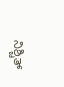ನಿಶ್ಚಿತ್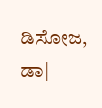ಡಿಸೋಜ, ಡಾ|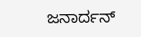ಜನಾರ್ದನ್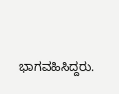ಭಾಗವಹಿಸಿದ್ದರು.